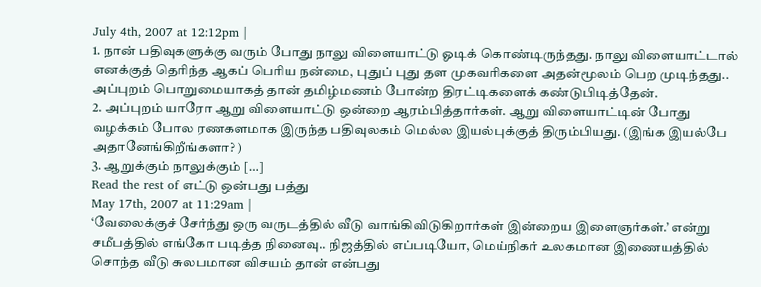July 4th, 2007 at 12:12pm |
1. நான் பதிவுகளுக்கு வரும் போது நாலு விளையாட்டு ஓடிக் கொண்டிருந்தது. நாலு விளையாட்டால் எனக்குத் தெரிந்த ஆகப் பெரிய நன்மை, புதுப் புது தள முகவரிகளை அதன்மூலம் பெற முடிந்தது.. அப்புறம் பொறுமையாகத் தான் தமிழ்மணம் போன்ற திரட்டிகளைக் கண்டுபிடித்தேன்.
2. அப்புறம் யாரோ ஆறு விளையாட்டு ஒன்றை ஆரம்பித்தார்கள். ஆறு விளையாட்டின் போது வழக்கம் போல ரணகளமாக இருந்த பதிவுலகம் மெல்ல இயல்புக்குத் திரும்பியது. (இங்க இயல்பே அதானேங்கிறீங்களா? )
3. ஆறுக்கும் நாலுக்கும் […]
Read the rest of எட்டு ஒன்பது பத்து
May 17th, 2007 at 11:29am |
‘வேலைக்குச் சேர்ந்து ஒரு வருடத்தில் வீடு வாங்கிவிடுகிறார்கள் இன்றைய இளைஞர்கள்.’ என்று சமீபத்தில் எங்கோ படித்த நினைவு.. நிஜத்தில் எப்படியோ, மெய்நிகர் உலகமான இணையத்தில் சொந்த வீடு சுலபமான விசயம் தான் என்பது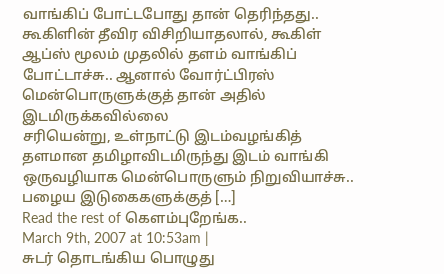வாங்கிப் போட்டபோது தான் தெரிந்தது..
கூகிளின் தீவிர விசிறியாதலால், கூகிள் ஆப்ஸ் மூலம் முதலில் தளம் வாங்கிப் போட்டாச்சு.. ஆனால் வோர்ட்பிரஸ் மென்பொருளுக்குத் தான் அதில் இடமிருக்கவில்லை
சரியென்று, உள்நாட்டு இடம்வழங்கித் தளமான தமிழாவிடமிருந்து இடம் வாங்கி ஒருவழியாக மென்பொருளும் நிறுவியாச்சு..
பழைய இடுகைகளுக்குத் […]
Read the rest of கெளம்புறேங்க..
March 9th, 2007 at 10:53am |
சுடர் தொடங்கிய பொழுது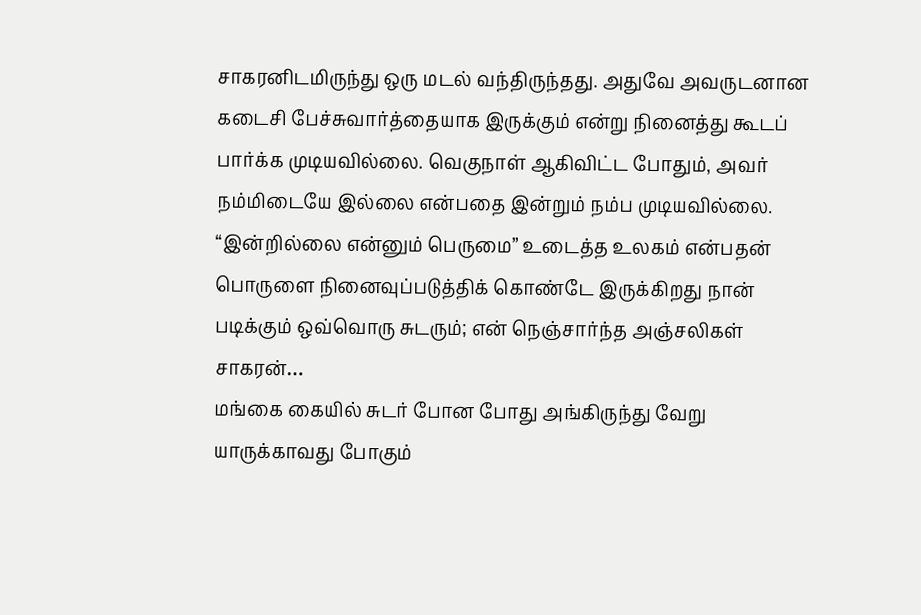சாகரனிடமிருந்து ஒரு மடல் வந்திருந்தது. அதுவே அவருடனான கடைசி பேச்சுவார்த்தையாக இருக்கும் என்று நினைத்து கூடப் பார்க்க முடியவில்லை. வெகுநாள் ஆகிவிட்ட போதும், அவர் நம்மிடையே இல்லை என்பதை இன்றும் நம்ப முடியவில்லை. “இன்றில்லை என்னும் பெருமை” உடைத்த உலகம் என்பதன் பொருளை நினைவுப்படுத்திக் கொண்டே இருக்கிறது நான் படிக்கும் ஒவ்வொரு சுடரும்; என் நெஞ்சார்ந்த அஞ்சலிகள் சாகரன்…
மங்கை கையில் சுடர் போன போது அங்கிருந்து வேறு யாருக்காவது போகும்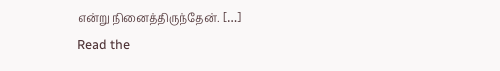என்று நினைத்திருந்தேன். […]
Read the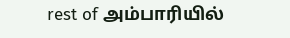rest of அம்பாரியில்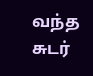வந்த சுடர்